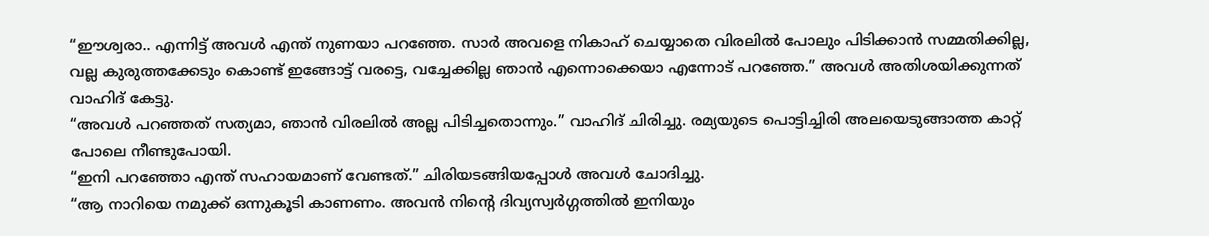“ഈശ്വരാ.. എന്നിട്ട് അവൾ എന്ത് നുണയാ പറഞ്ഞേ. സാർ അവളെ നികാഹ് ചെയ്യാതെ വിരലിൽ പോലും പിടിക്കാൻ സമ്മതിക്കില്ല, വല്ല കുരുത്തക്കേടും കൊണ്ട് ഇങ്ങോട്ട് വരട്ടെ, വച്ചേക്കില്ല ഞാൻ എന്നൊക്കെയാ എന്നോട് പറഞ്ഞേ.” അവൾ അതിശയിക്കുന്നത് വാഹിദ് കേട്ടു.
“അവൾ പറഞ്ഞത് സത്യമാ, ഞാൻ വിരലിൽ അല്ല പിടിച്ചതൊന്നും.” വാഹിദ് ചിരിച്ചു. രമ്യയുടെ പൊട്ടിച്ചിരി അലയെടുങ്ങാത്ത കാറ്റ് പോലെ നീണ്ടുപോയി.
“ഇനി പറഞ്ഞോ എന്ത് സഹായമാണ് വേണ്ടത്.” ചിരിയടങ്ങിയപ്പോൾ അവൾ ചോദിച്ചു.
“ആ നാറിയെ നമുക്ക് ഒന്നുകൂടി കാണണം. അവൻ നിന്റെ ദിവ്യസ്വർഗ്ഗത്തിൽ ഇനിയും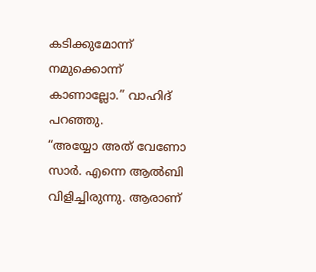കടിക്കുമോന്ന് നമുക്കൊന്ന് കാണാല്ലോ.” വാഹിദ് പറഞ്ഞു.
“അയ്യോ അത് വേണോ സാർ. എന്നെ ആൽബി വിളിച്ചിരുന്നു. ആരാണ്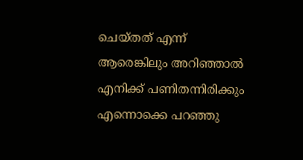ചെയ്തത് എന്ന് ആരെങ്കിലും അറിഞ്ഞാൽ എനിക്ക് പണിതന്നിരിക്കും എന്നൊക്കെ പറഞ്ഞു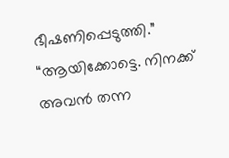ഭീഷണിപ്പെടുത്തി.”
“ആയിക്കോട്ടെ. നിനക്ക് അവൻ തന്ന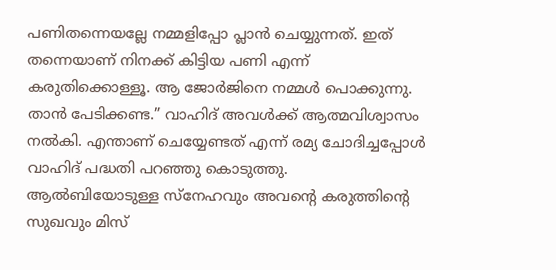പണിതന്നെയല്ലേ നമ്മളിപ്പോ പ്ലാൻ ചെയ്യുന്നത്. ഇത് തന്നെയാണ് നിനക്ക് കിട്ടിയ പണി എന്ന് കരുതിക്കൊള്ളൂ. ആ ജോർജിനെ നമ്മൾ പൊക്കുന്നു. താൻ പേടിക്കണ്ട.” വാഹിദ് അവൾക്ക് ആത്മവിശ്വാസം നൽകി. എന്താണ് ചെയ്യേണ്ടത് എന്ന് രമ്യ ചോദിച്ചപ്പോൾ വാഹിദ് പദ്ധതി പറഞ്ഞു കൊടുത്തു.
ആൽബിയോടുള്ള സ്നേഹവും അവന്റെ കരുത്തിന്റെ സുഖവും മിസ്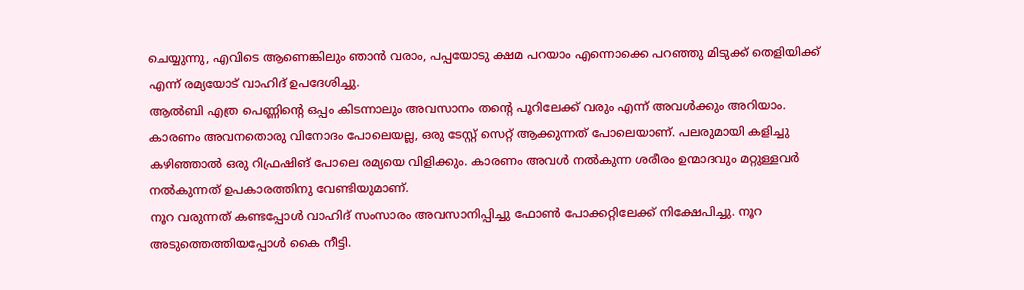ചെയ്യുന്നു, എവിടെ ആണെങ്കിലും ഞാൻ വരാം, പപ്പയോടു ക്ഷമ പറയാം എന്നൊക്കെ പറഞ്ഞു മിടുക്ക് തെളിയിക്ക് എന്ന് രമ്യയോട് വാഹിദ് ഉപദേശിച്ചു.
ആൽബി എത്ര പെണ്ണിന്റെ ഒപ്പം കിടന്നാലും അവസാനം തന്റെ പൂറിലേക്ക് വരും എന്ന് അവൾക്കും അറിയാം. കാരണം അവനതൊരു വിനോദം പോലെയല്ല, ഒരു ടേസ്റ്റ് സെറ്റ് ആക്കുന്നത് പോലെയാണ്. പലരുമായി കളിച്ചു കഴിഞ്ഞാൽ ഒരു റിഫ്രഷിങ് പോലെ രമ്യയെ വിളിക്കും. കാരണം അവൾ നൽകുന്ന ശരീരം ഉന്മാദവും മറ്റുള്ളവർ നൽകുന്നത് ഉപകാരത്തിനു വേണ്ടിയുമാണ്.
നൂറ വരുന്നത് കണ്ടപ്പോൾ വാഹിദ് സംസാരം അവസാനിപ്പിച്ചു ഫോൺ പോക്കറ്റിലേക്ക് നിക്ഷേപിച്ചു. നൂറ അടുത്തെത്തിയപ്പോൾ കൈ നീട്ടി.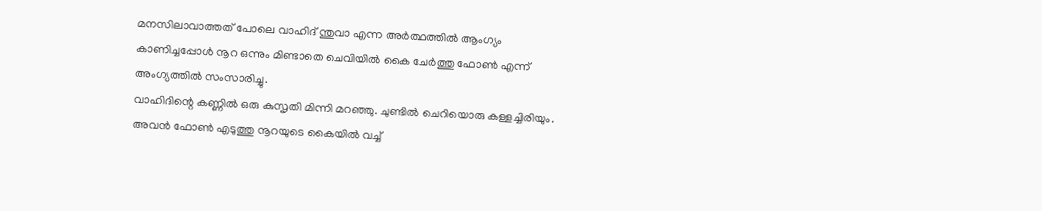മനസിലാവാത്തത് പോലെ വാഹിദ് ന്തുവാ എന്ന അർത്ഥത്തിൽ ആംഗ്യം കാണിച്ചപ്പോൾ നൂറ ഒന്നും മിണ്ടാതെ ചെവിയിൽ കൈ ചേർത്തു ഫോൺ എന്ന് അംഗ്യത്തിൽ സംസാരിച്ചു.
വാഹിദിന്റെ കണ്ണിൽ ഒരു കുസൃതി മിന്നി മറഞ്ഞു. ചുണ്ടിൽ ചെറിയൊരു കള്ളച്ചിരിയും. അവൻ ഫോൺ എടുത്തു നൂറയുടെ കൈയിൽ വച്ച്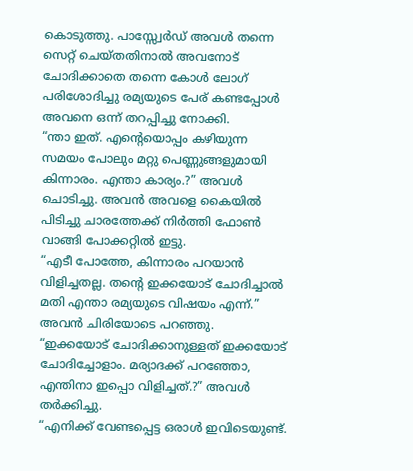കൊടുത്തു. പാസ്സ്വേർഡ് അവൾ തന്നെ സെറ്റ് ചെയ്തതിനാൽ അവനോട് ചോദിക്കാതെ തന്നെ കോൾ ലോഗ് പരിശോദിച്ചു രമ്യയുടെ പേര് കണ്ടപ്പോൾ അവനെ ഒന്ന് തറപ്പിച്ചു നോക്കി.
“ന്താ ഇത്. എന്റെയൊപ്പം കഴിയുന്ന സമയം പോലും മറ്റു പെണ്ണുങ്ങളുമായി കിന്നാരം. എന്താ കാര്യം.?” അവൾ ചൊടിച്ചു. അവൻ അവളെ കൈയിൽ പിടിച്ചു ചാരത്തേക്ക് നിർത്തി ഫോൺ വാങ്ങി പോക്കറ്റിൽ ഇട്ടു.
“എടീ പോത്തേ, കിന്നാരം പറയാൻ വിളിച്ചതല്ല. തന്റെ ഇക്കയോട് ചോദിച്ചാൽ മതി എന്താ രമ്യയുടെ വിഷയം എന്ന്.” അവൻ ചിരിയോടെ പറഞ്ഞു.
“ഇക്കയോട് ചോദിക്കാനുള്ളത് ഇക്കയോട് ചോദിച്ചോളാം. മര്യാദക്ക് പറഞ്ഞോ, എന്തിനാ ഇപ്പൊ വിളിച്ചത്.?” അവൾ തർക്കിച്ചു.
“എനിക്ക് വേണ്ടപ്പെട്ട ഒരാൾ ഇവിടെയുണ്ട്.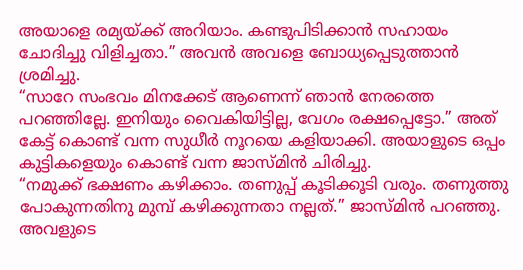അയാളെ രമ്യയ്ക്ക് അറിയാം. കണ്ടുപിടിക്കാൻ സഹായം ചോദിച്ചു വിളിച്ചതാ.” അവൻ അവളെ ബോധ്യപ്പെടുത്താൻ ശ്രമിച്ചു.
“സാറേ സംഭവം മിനക്കേട് ആണെന്ന് ഞാൻ നേരത്തെ പറഞ്ഞില്ലേ. ഇനിയും വൈകിയിട്ടില്ല, വേഗം രക്ഷപ്പെട്ടോ.” അത് കേട്ട് കൊണ്ട് വന്ന സുധീർ നൂറയെ കളിയാക്കി. അയാളുടെ ഒപ്പം കുട്ടികളെയും കൊണ്ട് വന്ന ജാസ്മിൻ ചിരിച്ചു.
“നമുക്ക് ഭക്ഷണം കഴിക്കാം. തണുപ്പ് കൂടിക്കൂടി വരും. തണുത്തു പോകുന്നതിനു മുമ്പ് കഴിക്കുന്നതാ നല്ലത്.” ജാസ്മിൻ പറഞ്ഞു. അവളുടെ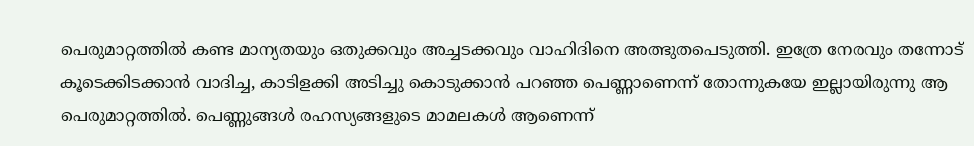പെരുമാറ്റത്തിൽ കണ്ട മാന്യതയും ഒതുക്കവും അച്ചടക്കവും വാഹിദിനെ അത്ഭുതപെടുത്തി. ഇത്രേ നേരവും തന്നോട് കൂടെക്കിടക്കാൻ വാദിച്ച, കാടിളക്കി അടിച്ചു കൊടുക്കാൻ പറഞ്ഞ പെണ്ണാണെന്ന് തോന്നുകയേ ഇല്ലായിരുന്നു ആ പെരുമാറ്റത്തിൽ. പെണ്ണുങ്ങൾ രഹസ്യങ്ങളുടെ മാമലകൾ ആണെന്ന്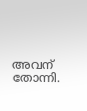അവന് തോന്നി.